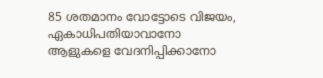85 ശതമാനം വോട്ടോടെ വിജയം, ഏകാധിപതിയാവാനോ ആളുകളെ വേദനിപ്പിക്കാനോ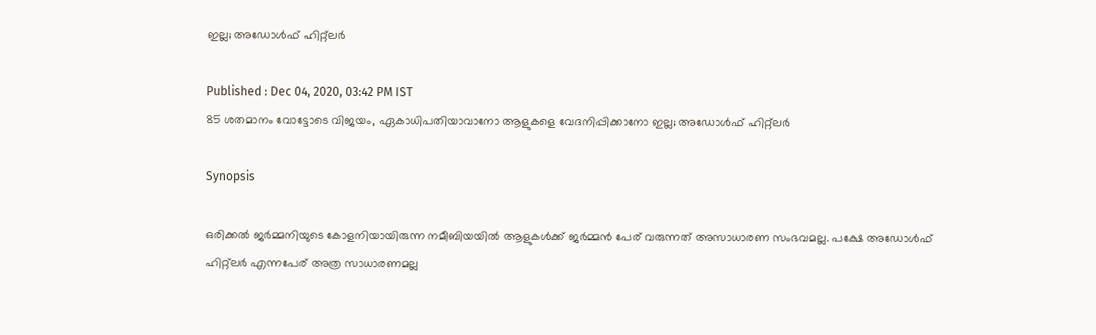ഇല്ല; അഡോള്‍ഫ് ഹിറ്റ്ലര്‍

Published : Dec 04, 2020, 03:42 PM IST
85 ശതമാനം വോട്ടോടെ വിജയം, ഏകാധിപതിയാവാനോ ആളുകളെ വേദനിപ്പിക്കാനോ ഇല്ല; അഡോള്‍ഫ് ഹിറ്റ്ലര്‍

Synopsis

ഒരിക്കല്‍ ജര്‍മ്മനിയുടെ കോളനിയായിരുന്ന നമീബിയയില്‍ ആളുകള്‍ക്ക് ജര്‍മ്മന്‍ പേര് വരുന്നത് അസാധാരണ സംഭവമല്ല. പക്ഷേ അഡോള്‍ഫ് ഹിറ്റ്ലര്‍ എന്നപേര് അത്ര സാധാരണമല്ല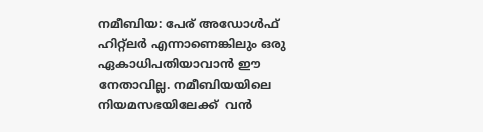നമീബിയ: പേര് അഡോള്‍ഫ് ഹിറ്റ്ലര്‍ എന്നാണെങ്കിലും ഒരു ഏകാധിപതിയാവാന്‍ ഈ നേതാവില്ല. നമീബിയയിലെ  നിയമസഭയിലേക്ക്  വന്‍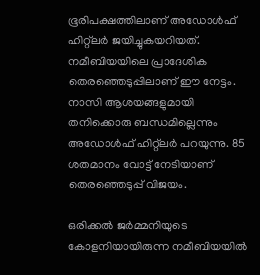ഭൂരിപക്ഷത്തിലാണ് അഡോള്‍ഫ് ഹിറ്റ്ലര്‍ ജയിച്ചുകയറിയത്. നമീബിയയിലെ പ്രാദേശിക തെരഞ്ഞെടുപ്പിലാണ് ഈ നേട്ടം. നാസി ആശയങ്ങളുമായി തനിക്കൊരു ബന്ധമില്ലെന്നും അഡോള്‍ഫ് ഹിറ്റ്ലര്‍ പറയുന്നു. 85 ശതമാനം വോട്ട് നേടിയാണ് തെരഞ്ഞെടുപ്പ് വിജയം.

ഒരിക്കല്‍ ജര്‍മ്മനിയുടെ കോളനിയായിരുന്ന നമീബിയയില്‍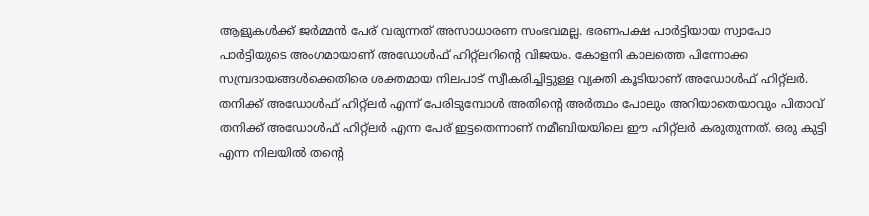ആളുകള്‍ക്ക് ജര്‍മ്മന്‍ പേര് വരുന്നത് അസാധാരണ സംഭവമല്ല. ഭരണപക്ഷ പാര്‍ട്ടിയായ സ്വാപോ പാര്‍ട്ടിയുടെ അംഗമായാണ് അഡോള്‍ഫ് ഹിറ്റ്ലറിന്‍റെ വിജയം. കോളനി കാലത്തെ പിന്നോക്ക സമ്പ്രദായങ്ങള്‍ക്കെതിരെ ശക്തമായ നിലപാട് സ്വീകരിച്ചിട്ടുള്ള വ്യക്തി കൂടിയാണ് അഡോള്‍ഫ് ഹിറ്റ്ലര്‍. തനിക്ക് അഡോള്‍ഫ് ഹിറ്റ്ലര്‍ എന്ന് പേരിടുമ്പോള്‍ അതിന്‍റെ അര്‍ത്ഥം പോലും അറിയാതെയാവും പിതാവ് തനിക്ക് അഡോള്‍ഫ് ഹിറ്റ്ലര്‍ എന്ന പേര് ഇട്ടതെന്നാണ് നമീബിയയിലെ ഈ ഹിറ്റ്ലര്‍ കരുതുന്നത്. ഒരു കുട്ടി എന്ന നിലയില്‍ തന്‍റെ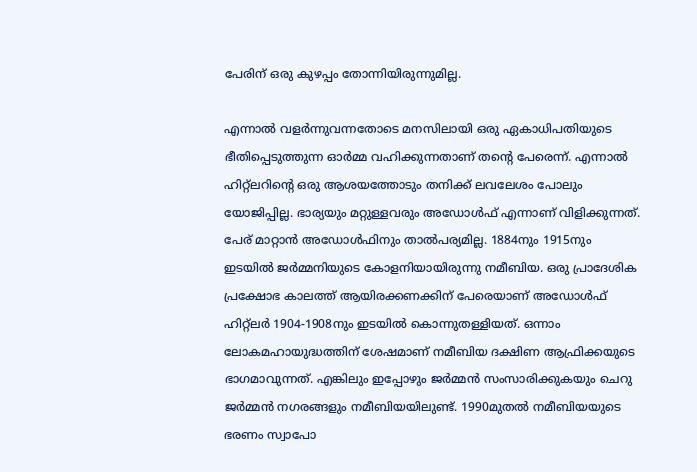പേരിന് ഒരു കുഴപ്പം തോന്നിയിരുന്നുമില്ല.

എന്നാല്‍ വളര്‍ന്നുവന്നതോടെ മനസിലായി ഒരു ഏകാധിപതിയുടെ ഭീതിപ്പെടുത്തുന്ന ഓര്‍മ്മ വഹിക്കുന്നതാണ് തന്‍റെ പേരെന്ന്. എന്നാല്‍ ഹിറ്റ്ലറിന്‍റെ ഒരു ആശയത്തോടും തനിക്ക് ലവലേശം പോലും യോജിപ്പില്ല. ഭാര്യയും മറ്റുള്ളവരും അഡോള്‍ഫ് എന്നാണ് വിളിക്കുന്നത്. പേര് മാറ്റാന്‍ അഡോള്‍ഫിനും താല്‍പര്യമില്ല. 1884നും 1915നും ഇടയില്‍ ജര്‍മ്മനിയുടെ കോളനിയായിരുന്നു നമീബിയ. ഒരു പ്രാദേശിക പ്രക്ഷോഭ കാലത്ത് ആയിരക്കണക്കിന് പേരെയാണ് അഡോള്‍ഫ് ഹിറ്റ്ലര്‍ 1904-1908നും ഇടയില്‍ കൊന്നുതള്ളിയത്. ഒന്നാം ലോകമഹായുദ്ധത്തിന് ശേഷമാണ് നമീബിയ ദക്ഷിണ ആഫ്രിക്കയുടെ ഭാഗമാവുന്നത്. എങ്കിലും ഇപ്പോഴും ജര്‍മ്മന്‍ സംസാരിക്കുകയും ചെറു ജര്‍മ്മന്‍ നഗരങ്ങളും നമീബിയയിലുണ്ട്. 1990മുതല്‍ നമീബിയയുടെ ഭരണം സ്വാപോ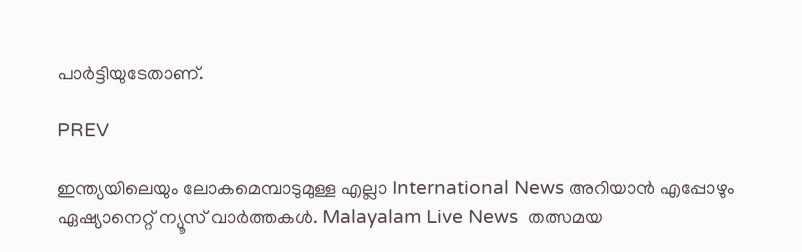പാര്‍ട്ടിയുടേതാണ്.

PREV

ഇന്ത്യയിലെയും ലോകമെമ്പാടുമുള്ള എല്ലാ International News അറിയാൻ എപ്പോഴും ഏഷ്യാനെറ്റ് ന്യൂസ് വാർത്തകൾ. Malayalam Live News  തത്സമയ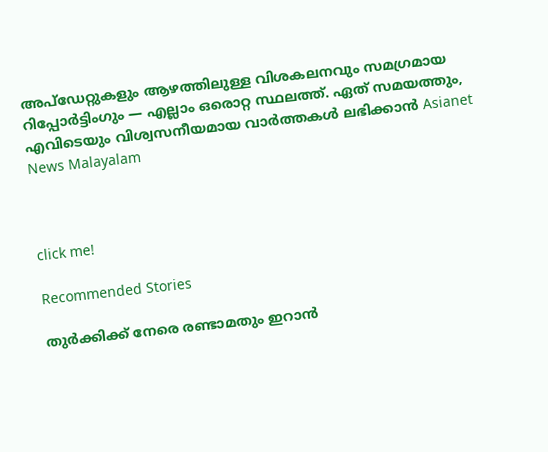അപ്‌ഡേറ്റുകളും ആഴത്തിലുള്ള വിശകലനവും സമഗ്രമായ റിപ്പോർട്ടിംഗും — എല്ലാം ഒരൊറ്റ സ്ഥലത്ത്. ഏത് സമയത്തും, എവിടെയും വിശ്വസനീയമായ വാർത്തകൾ ലഭിക്കാൻ Asianet News Malayalam



click me!

Recommended Stories

തുർക്കിക്ക് നേരെ രണ്ടാമതും ഇറാൻ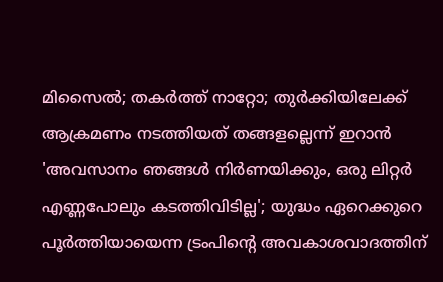മിസൈൽ; തകർത്ത് നാറ്റോ; തുർക്കിയിലേക്ക് ആക്രമണം നടത്തിയത് തങ്ങളല്ലെന്ന് ഇറാൻ
'അവസാനം ഞങ്ങൾ നിർണയിക്കും, ഒരു ലിറ്റർ എണ്ണപോലും കടത്തിവിടില്ല'; യുദ്ധം ഏറെക്കുറെ പൂർത്തിയായെന്ന ട്രംപിന്‍റെ അവകാശവാദത്തിന്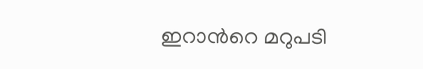ഇറാന്‍റെ മറുപടി